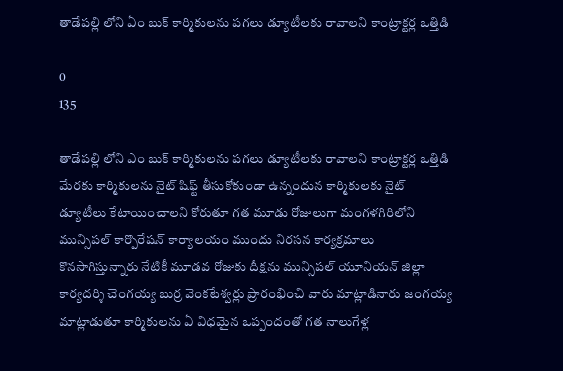తాడేపల్లి లోని ఏం బుక్ కార్మికులను పగలు డ్యూటీలకు రావాలని కాంట్రాక్టర్ల ఒత్తిడి

0
135

తాడేపల్లి లోని ఎం బుక్ కార్మికులను పగలు డ్యూటీలకు రావాలని కాంట్రాక్టర్ల ఒత్తిడి మేరకు కార్మికులను నైట్ షిఫ్ట్ తీసుకోకుండా ఉన్నందున కార్మికులకు నైట్ డ్యూటీలు కేటాయించాలని కోరుతూ గత మూడు రోజులుగా మంగళగిరిలోని మున్సిపల్ కార్పొరేషన్ కార్యాలయం ముందు నిరసన కార్యక్రమాలు కొనసాగిస్తున్నారు నేటికీ మూడవ రోజుకు దీక్షను మున్సిపల్ యూనియన్ జిల్లా కార్యదర్శి చెంగయ్య బుర్ర వెంకటేశ్వర్లు ప్రారంభించి వారు మాట్లాడినారు జంగయ్య మాట్లాడుతూ కార్మికులను ఏ విధమైన ఒప్పందంతో గత నాలుగేళ్ల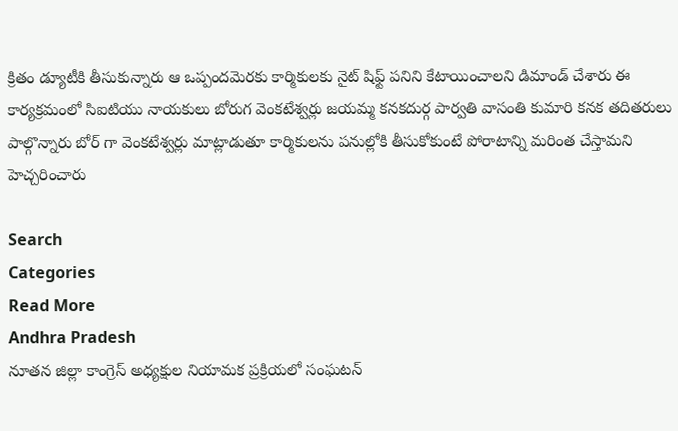క్రితం డ్యూటీకి తీసుకున్నారు ఆ ఒప్పందమెరకు కార్మికులకు నైట్ షిఫ్ట్ పనిని కేటాయించాలని డిమాండ్ చేశారు ఈ కార్యక్రమంలో సిఐటియు నాయకులు బోరుగ వెంకటేశ్వర్లు జయమ్మ కనకదుర్గ పార్వతి వాసంతి కుమారి కనక తదితరులు పాల్గొన్నారు బోర్ గా వెంకటేశ్వర్లు మాట్లాడుతూ కార్మికులను పనుల్లోకి తీసుకోకుంటే పోరాటాన్ని మరింత చేస్తామని హెచ్చరించారు

Search
Categories
Read More
Andhra Pradesh
నూతన జిల్లా కాంగ్రెస్ అధ్యక్షుల నియామక ప్రక్రియలో సంఘటన్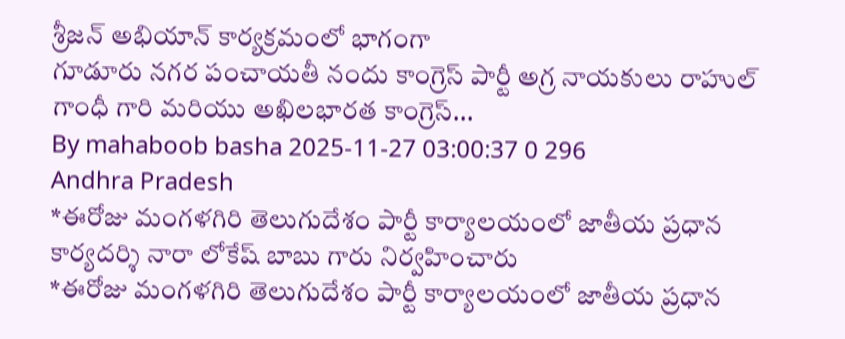శ్రీజన్ అభియాన్ కార్యక్రమంలో భాగంగా
గూడూరు నగర పంచాయతీ నందు కాంగ్రెస్ పార్టీ అగ్ర నాయకులు రాహుల్ గాంధీ గారి మరియు అఖిలభారత కాంగ్రెస్...
By mahaboob basha 2025-11-27 03:00:37 0 296
Andhra Pradesh
*ఈరోజు మంగళగిరి తెలుగుదేశం పార్టీ కార్యాలయంలో జాతీయ ప్రధాన కార్యదర్శి నారా లోకేష్ బాబు గారు నిర్వహించారు
*ఈరోజు మంగళగిరి తెలుగుదేశం పార్టీ కార్యాలయంలో జాతీయ ప్రధాన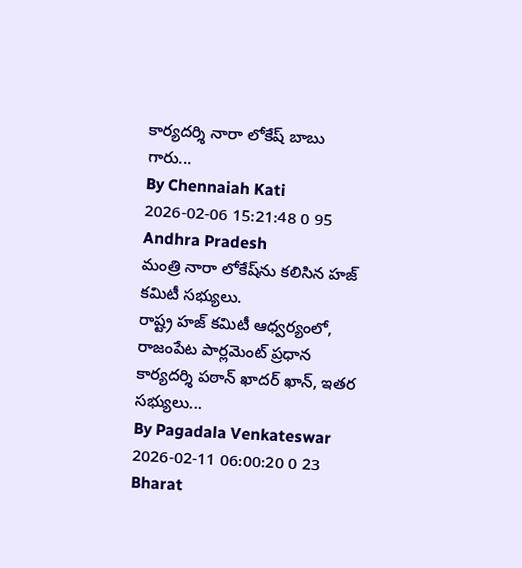కార్యదర్శి నారా లోకేష్ బాబు గారు...
By Chennaiah Kati 2026-02-06 15:21:48 0 95
Andhra Pradesh
మంత్రి నారా లోకేష్‌ను కలిసిన హజ్ కమిటీ సభ్యులు.
రాష్ట్ర హజ్ కమిటీ ఆధ్వర్యంలో, రాజంపేట పార్లమెంట్ ప్రధాన కార్యదర్శి పఠాన్ ఖాదర్ ఖాన్, ఇతర సభ్యులు...
By Pagadala Venkateswar 2026-02-11 06:00:20 0 23
Bharat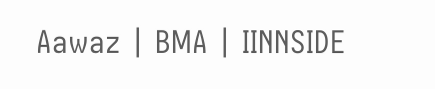Aawaz | BMA | IINNSIDE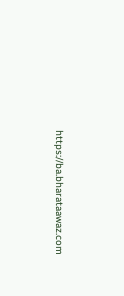https://ba.bharataawaz.com